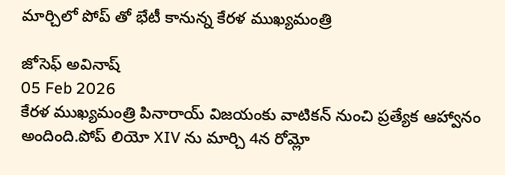మార్చిలో పోప్ తో భేటీ కానున్న కేరళ ముఖ్యమంత్రి

జోసెఫ్ అవినాష్
05 Feb 2026
కేరళ ముఖ్యమంత్రి పినారాయ్ విజయంకు వాటికన్ నుంచి ప్రత్యేక ఆహ్వానం అందింది.పోప్ లియో XIV ను మార్చి 4న రోమ్లో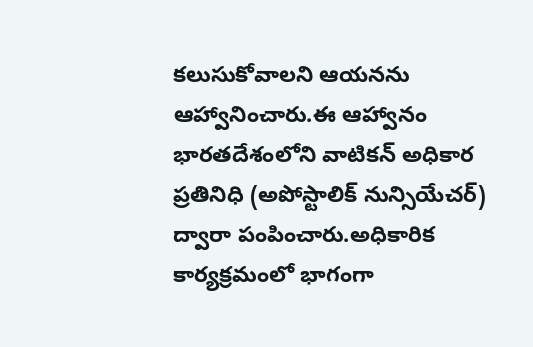కలుసుకోవాలని ఆయనను ఆహ్వానించారు.ఈ ఆహ్వానం భారతదేశంలోని వాటికన్ అధికార ప్రతినిధి (అపోస్టాలిక్ నున్సియేచర్) ద్వారా పంపించారు.అధికారిక కార్యక్రమంలో భాగంగా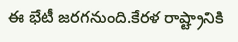ఈ భేటీ జరగనుంది.కేరళ రాష్ట్రానికి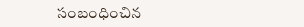సంబంధించిన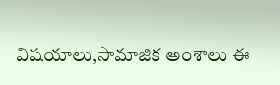విషయాలు,సామాజిక అంశాలు ఈ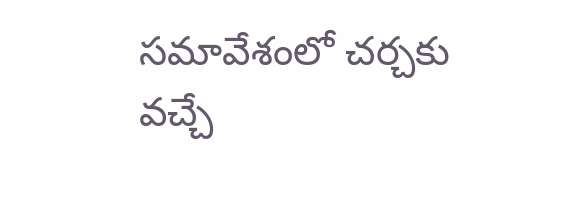సమావేశంలో చర్చకు వచ్చే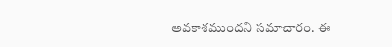అవకాశముందని సమాచారం. ఈ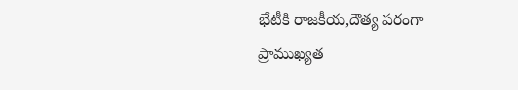భేటీకి రాజకీయ,దౌత్య పరంగా ప్రాముఖ్యత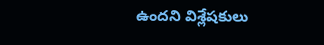ఉందని విశ్లేషకులు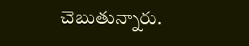చెబుతున్నారు.